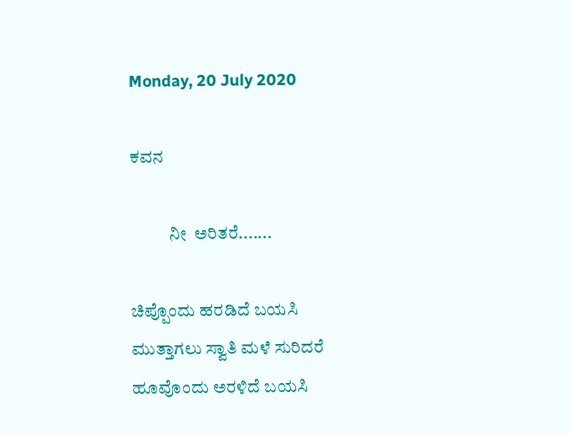Monday, 20 July 2020

ಕವನ

           ನೀ  ಅರಿತರೆ.......

ಚಿಪ್ಪೊಂದು ಹರಡಿದೆ ಬಯಸಿ
ಮುತ್ತಾಗಲು ಸ್ವಾತಿ ಮಳೆ ಸುರಿದರೆ
ಹೂವೊಂದು ಅರಳಿದೆ ಬಯಸಿ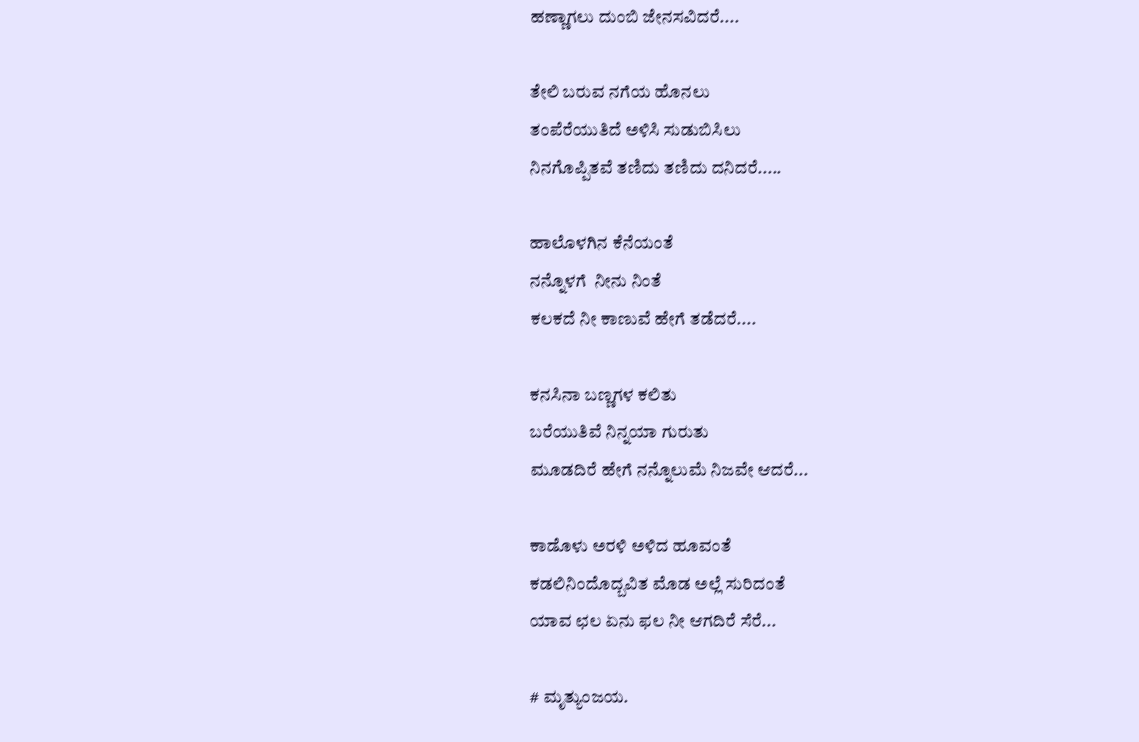ಹಣ್ಣಾಗಲು ದುಂಬಿ ಜೇನಸವಿದರೆ....

ತೇಲಿ ಬರುವ ನಗೆಯ ಹೊನಲು
ತಂಪೆರೆಯುತಿದೆ ಅಳಿಸಿ ಸುಡುಬಿಸಿಲು
ನಿನಗೊಪ್ಪಿತವೆ ತಣಿದು ತಣಿದು ದನಿದರೆ.....

ಹಾಲೊಳಗಿನ ಕೆನೆಯಂತೆ
ನನ್ನೊಳಗೆ  ನೀನು ನಿಂತೆ
ಕಲಕದೆ ನೀ ಕಾಣುವೆ ಹೇಗೆ ತಡೆದರೆ....

ಕನಸಿನಾ ಬಣ್ಣಗಳ ಕಲಿತು
ಬರೆಯುತಿವೆ ನಿನ್ನಯಾ ಗುರುತು
ಮೂಡದಿರೆ ಹೇಗೆ ನನ್ನೊಲುಮೆ ನಿಜವೇ ಆದರೆ...

ಕಾಡೊಳು ಅರಳಿ ಅಳಿದ ಹೂವಂತೆ
ಕಡಲಿನಿಂದೊದ್ಬವಿತ ಮೊಡ ಅಲ್ಲೆ ಸುರಿದಂತೆ
ಯಾವ ಛಲ ಏನು ಫಲ ನೀ ಆಗದಿರೆ ಸೆರೆ...

# ಮೃತ್ಯುಂಜಯ.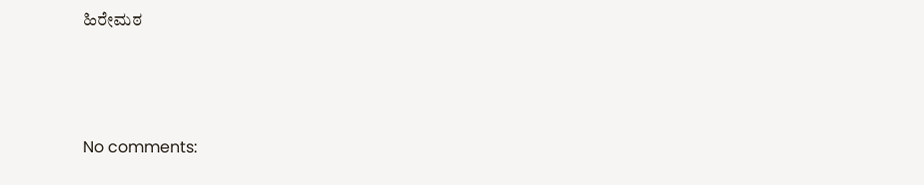ಹಿರೇಮಠ



No comments: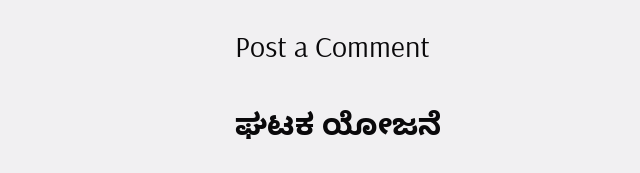Post a Comment

ಘಟಕ ಯೋಜನೆ